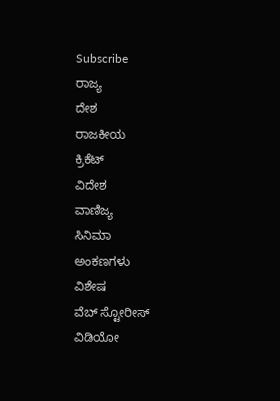Subscribe
ರಾಜ್ಯ
ದೇಶ
ರಾಜಕೀಯ
ಕ್ರಿಕೆಟ್
ವಿದೇಶ
ವಾಣಿಜ್ಯ
ಸಿನಿಮಾ
ಅಂಕಣಗಳು
ವಿಶೇಷ
ವೆಬ್ ಸ್ಟೋರೀಸ್
ವಿಡಿಯೋ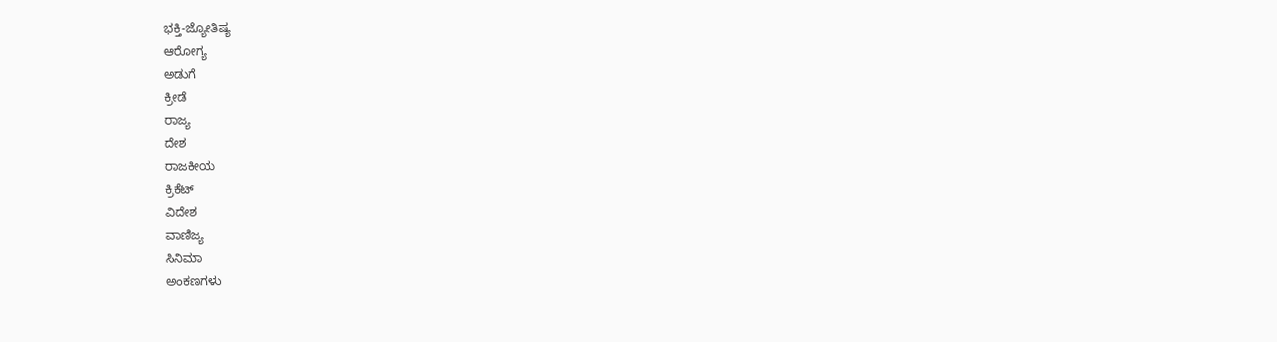ಭಕ್ತಿ-ಜ್ಯೋತಿಷ್ಯ
ಆರೋಗ್ಯ
ಅಡುಗೆ
ಕ್ರೀಡೆ
ರಾಜ್ಯ
ದೇಶ
ರಾಜಕೀಯ
ಕ್ರಿಕೆಟ್
ವಿದೇಶ
ವಾಣಿಜ್ಯ
ಸಿನಿಮಾ
ಅಂಕಣಗಳು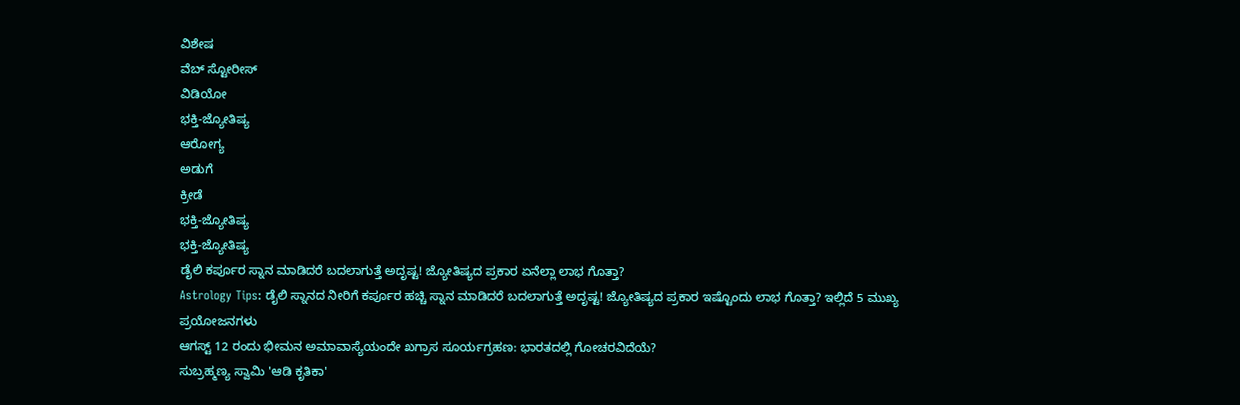ವಿಶೇಷ
ವೆಬ್ ಸ್ಟೋರೀಸ್
ವಿಡಿಯೋ
ಭಕ್ತಿ-ಜ್ಯೋತಿಷ್ಯ
ಆರೋಗ್ಯ
ಅಡುಗೆ
ಕ್ರೀಡೆ
ಭಕ್ತಿ-ಜ್ಯೋತಿಷ್ಯ
ಭಕ್ತಿ-ಜ್ಯೋತಿಷ್ಯ
ಡೈಲಿ ಕರ್ಪೂರ ಸ್ನಾನ ಮಾಡಿದರೆ ಬದಲಾಗುತ್ತೆ ಅದೃಷ್ಟ! ಜ್ಯೋತಿಷ್ಯದ ಪ್ರಕಾರ ಏನೆಲ್ಲಾ ಲಾಭ ಗೊತ್ತಾ?
Astrology Tips: ಡೈಲಿ ಸ್ನಾನದ ನೀರಿಗೆ ಕರ್ಪೂರ ಹಚ್ಚಿ ಸ್ನಾನ ಮಾಡಿದರೆ ಬದಲಾಗುತ್ತೆ ಅದೃಷ್ಟ! ಜ್ಯೋತಿಷ್ಯದ ಪ್ರಕಾರ ಇಷ್ಟೊಂದು ಲಾಭ ಗೊತ್ತಾ? ಇಲ್ಲಿದೆ 5 ಮುಖ್ಯ ಪ್ರಯೋಜನಗಳು
ಆಗಸ್ಟ್ 12 ರಂದು ಭೀಮನ ಅಮಾವಾಸ್ಯೆಯಂದೇ ಖಗ್ರಾಸ ಸೂರ್ಯಗ್ರಹಣ: ಭಾರತದಲ್ಲಿ ಗೋಚರವಿದೆಯೆ?
ಸುಬ್ರಹ್ಮಣ್ಯ ಸ್ವಾಮಿ 'ಆಡಿ ಕೃತಿಕಾ'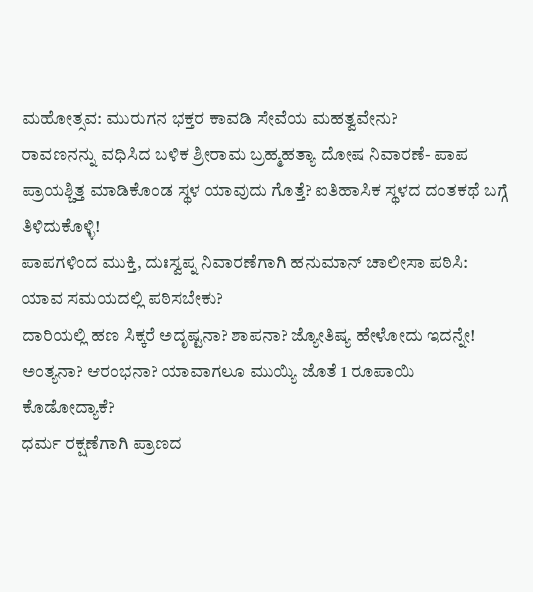ಮಹೋತ್ಸವ: ಮುರುಗನ ಭಕ್ತರ ಕಾವಡಿ ಸೇವೆಯ ಮಹತ್ವವೇನು?
ರಾವಣನನ್ನು ವಧಿಸಿದ ಬಳಿಕ ಶ್ರೀರಾಮ ಬ್ರಹ್ಮಹತ್ಯಾ ದೋಷ ನಿವಾರಣೆ- ಪಾಪ ಪ್ರಾಯಶ್ಚಿತ್ತ ಮಾಡಿಕೊಂಡ ಸ್ಥಳ ಯಾವುದು ಗೊತ್ತೆ? ಐತಿಹಾಸಿಕ ಸ್ಥಳದ ದಂತಕಥೆ ಬಗ್ಗೆ ತಿಳಿದುಕೊಳ್ಳಿ!
ಪಾಪಗಳಿಂದ ಮುಕ್ತಿ, ದುಃಸ್ವಪ್ನ ನಿವಾರಣೆಗಾಗಿ ಹನುಮಾನ್ ಚಾಲೀಸಾ ಪಠಿಸಿ: ಯಾವ ಸಮಯದಲ್ಲಿ ಪಠಿಸಬೇಕು?
ದಾರಿಯಲ್ಲಿ ಹಣ ಸಿಕ್ಕರೆ ಅದೃಷ್ಟನಾ? ಶಾಪನಾ? ಜ್ಯೋತಿಷ್ಯ ಹೇಳೋದು ಇದನ್ನೇ!
ಅಂತ್ಯನಾ? ಆರಂಭನಾ? ಯಾವಾಗಲೂ ಮುಯ್ಯಿ ಜೊತೆ 1 ರೂಪಾಯಿ ಕೊಡೋದ್ಯಾಕೆ?
ಧರ್ಮ ರಕ್ಷಣೆಗಾಗಿ ಪ್ರಾಣದ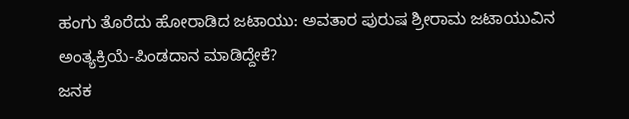ಹಂಗು ತೊರೆದು ಹೋರಾಡಿದ ಜಟಾಯು: ಅವತಾರ ಪುರುಷ ಶ್ರೀರಾಮ ಜಟಾಯುವಿನ ಅಂತ್ಯಕ್ರಿಯೆ-ಪಿಂಡದಾನ ಮಾಡಿದ್ದೇಕೆ?
ಜನಕ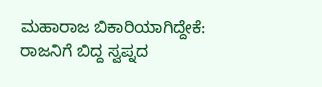ಮಹಾರಾಜ ಬಿಕಾರಿಯಾಗಿದ್ದೇಕೆ: ರಾಜನಿಗೆ ಬಿದ್ದ ಸ್ವಪ್ನದ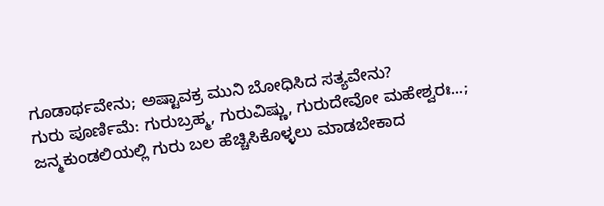ಗೂಡಾರ್ಥವೇನು; ಅಷ್ಟಾವಕ್ರ ಮುನಿ ಬೋಧಿಸಿದ ಸತ್ಯವೇನು?
ಗುರು ಪೂರ್ಣಿಮೆ: ಗುರುಬ್ರಹ್ಮ, ಗುರುವಿಷ್ಣು, ಗುರುದೇವೋ ಮಹೇಶ್ವರಃ...; ಜನ್ಮಕುಂಡಲಿಯಲ್ಲಿ ಗುರು ಬಲ ಹೆಚ್ಚಿಸಿಕೊಳ್ಳಲು ಮಾಡಬೇಕಾದ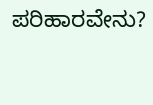ಪರಿಹಾರವೇನು?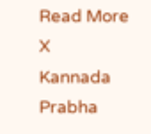Read More
X
Kannada Prabha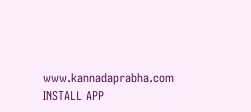www.kannadaprabha.com
INSTALL APP